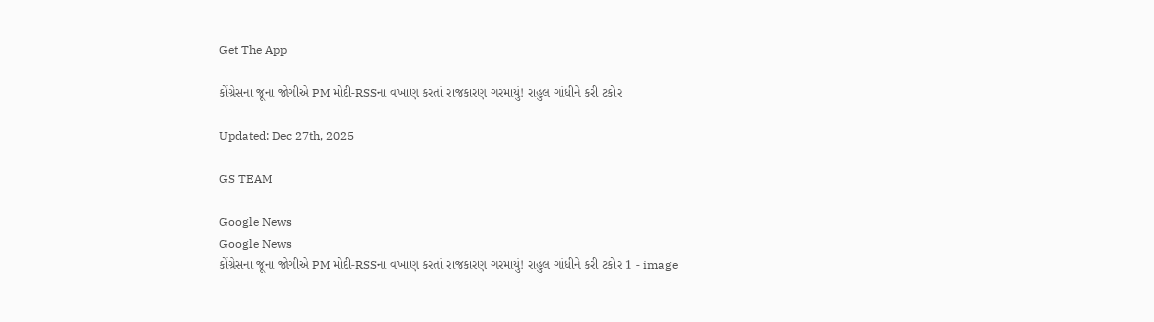Get The App

કોંગ્રેસના જૂના જોગીએ PM મોદી-RSSના વખાણ કરતાં રાજકારણ ગરમાયું! રાહુલ ગાંધીને કરી ટકોર

Updated: Dec 27th, 2025

GS TEAM

Google News
Google News
કોંગ્રેસના જૂના જોગીએ PM મોદી-RSSના વખાણ કરતાં રાજકારણ ગરમાયું! રાહુલ ગાંધીને કરી ટકોર 1 - image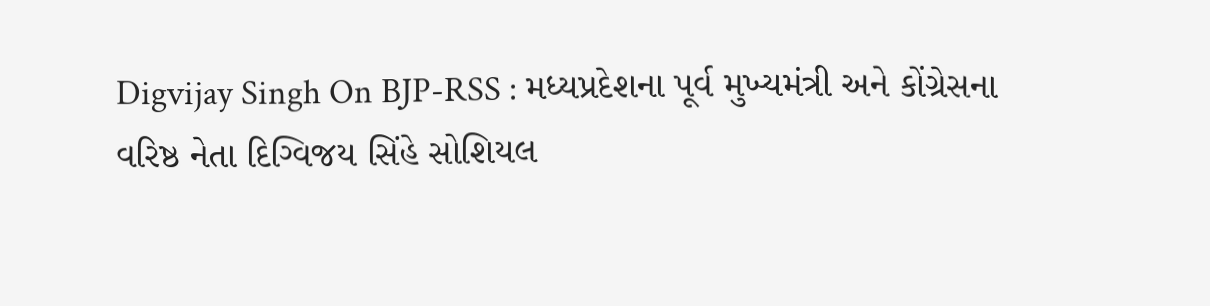Digvijay Singh On BJP-RSS : મધ્યપ્રદેશના પૂર્વ મુખ્યમંત્રી અને કોંગ્રેસના વરિષ્ઠ નેતા દિગ્વિજય સિંહે સોશિયલ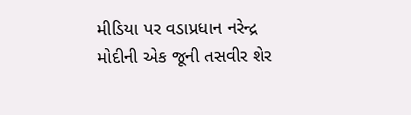મીડિયા પર વડાપ્રધાન નરેન્દ્ર મોદીની એક જૂની તસવીર શેર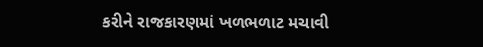કરીને રાજકારણમાં ખળભળાટ મચાવી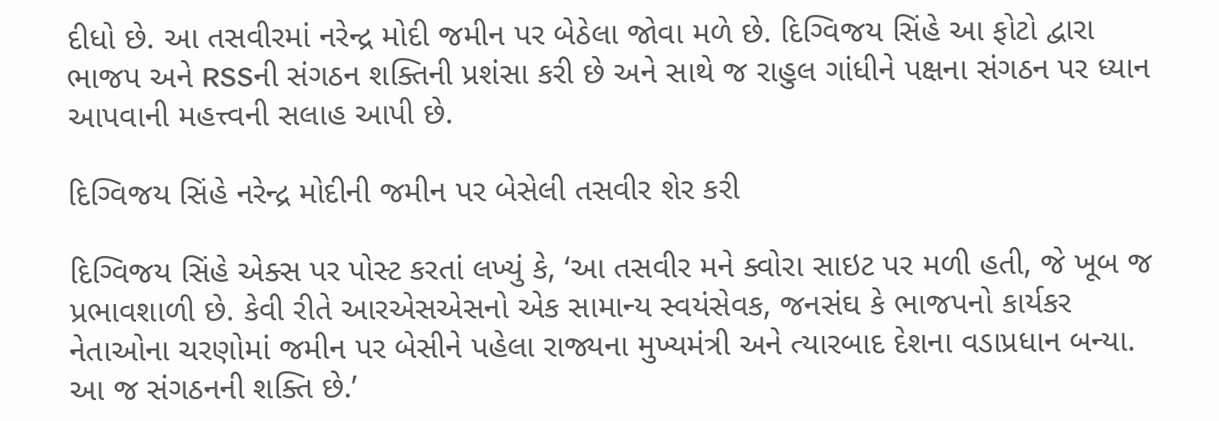દીધો છે. આ તસવીરમાં નરેન્દ્ર મોદી જમીન પર બેઠેલા જોવા મળે છે. દિગ્વિજય સિંહે આ ફોટો દ્વારા ભાજપ અને RSSની સંગઠન શક્તિની પ્રશંસા કરી છે અને સાથે જ રાહુલ ગાંધીને પક્ષના સંગઠન પર ધ્યાન આપવાની મહત્ત્વની સલાહ આપી છે.

દિગ્વિજય સિંહે નરેન્દ્ર મોદીની જમીન પર બેસેલી તસવીર શેર કરી

દિગ્વિજય સિંહે એક્સ પર પોસ્ટ કરતાં લખ્યું કે, ‘આ તસવીર મને ક્વોરા સાઇટ પર મળી હતી, જે ખૂબ જ પ્રભાવશાળી છે. કેવી રીતે આરએસએસનો એક સામાન્ય સ્વયંસેવક, જનસંઘ કે ભાજપનો કાર્યકર નેતાઓના ચરણોમાં જમીન પર બેસીને પહેલા રાજ્યના મુખ્યમંત્રી અને ત્યારબાદ દેશના વડાપ્રધાન બન્યા. આ જ સંગઠનની શક્તિ છે.’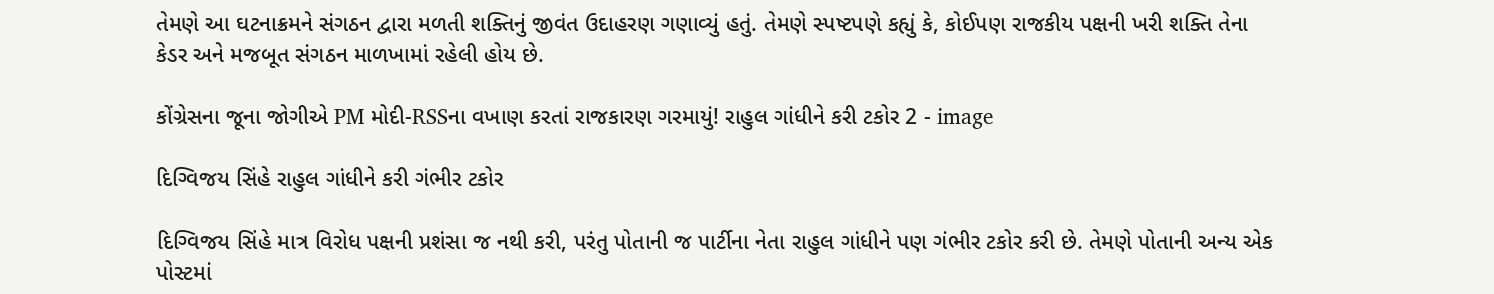તેમણે આ ઘટનાક્રમને સંગઠન દ્વારા મળતી શક્તિનું જીવંત ઉદાહરણ ગણાવ્યું હતું. તેમણે સ્પષ્ટપણે કહ્યું કે, કોઈપણ રાજકીય પક્ષની ખરી શક્તિ તેના કેડર અને મજબૂત સંગઠન માળખામાં રહેલી હોય છે.

કોંગ્રેસના જૂના જોગીએ PM મોદી-RSSના વખાણ કરતાં રાજકારણ ગરમાયું! રાહુલ ગાંધીને કરી ટકોર 2 - image

દિગ્વિજય સિંહે રાહુલ ગાંધીને કરી ગંભીર ટકોર

દિગ્વિજય સિંહે માત્ર વિરોધ પક્ષની પ્રશંસા જ નથી કરી, પરંતુ પોતાની જ પાર્ટીના નેતા રાહુલ ગાંધીને પણ ગંભીર ટકોર કરી છે. તેમણે પોતાની અન્ય એક પોસ્ટમાં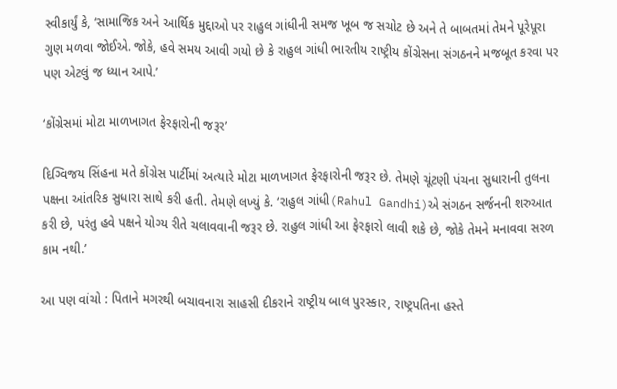સ્વીકાર્યું કે, ‘સામાજિક અને આર્થિક મુદ્દાઓ પર રાહુલ ગાંધીની સમજ ખૂબ જ સચોટ છે અને તે બાબતમાં તેમને પૂરેપૂરા ગુણ મળવા જોઈએ. જોકે, હવે સમય આવી ગયો છે કે રાહુલ ગાંધી ભારતીય રાષ્ટ્રીય કોંગ્રેસના સંગઠનને મજબૂત કરવા પર પણ એટલું જ ધ્યાન આપે.’

‘કોંગ્રેસમાં મોટા માળખાગત ફેરફારોની જરૂર’

દિગ્વિજય સિંહના મતે કોંગ્રેસ પાર્ટીમાં અત્યારે મોટા માળખાગત ફેરફારોની જરૂર છે. તેમણે ચૂંટણી પંચના સુધારાની તુલના પક્ષના આંતરિક સુધારા સાથે કરી હતી. તેમણે લખ્યું કે. ‘રાહુલ ગાંધી(Rahul Gandhi)એ સંગઠન સર્જનની શરુઆત કરી છે, પરંતુ હવે પક્ષને યોગ્ય રીતે ચલાવવાની જરૂર છે. રાહુલ ગાંધી આ ફેરફારો લાવી શકે છે, જોકે તેમને મનાવવા સરળ કામ નથી.’

આ પણ વાંચો : પિતાને મગરથી બચાવનારા સાહસી દીકરાને રાષ્ટ્રીય બાલ પુરસ્કાર, રાષ્ટ્રપતિના હસ્તે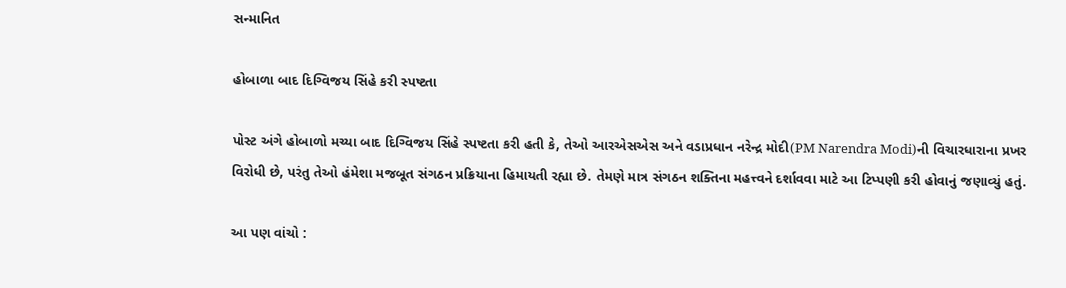સન્માનિત

હોબાળા બાદ દિગ્વિજય સિંહે કરી સ્પષ્ટતા

પોસ્ટ અંગે હોબાળો મચ્યા બાદ દિગ્વિજય સિંહે સ્પષ્ટતા કરી હતી કે, તેઓ આરએસએસ અને વડાપ્રધાન નરેન્દ્ર મોદી(PM Narendra Modi)ની વિચારધારાના પ્રખર વિરોધી છે, પરંતુ તેઓ હંમેશા મજબૂત સંગઠન પ્રક્રિયાના હિમાયતી રહ્યા છે. તેમણે માત્ર સંગઠન શક્તિના મહત્ત્વને દર્શાવવા માટે આ ટિપ્પણી કરી હોવાનું જણાવ્યું હતું.

આ પણ વાંચો :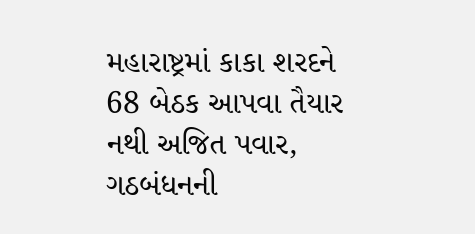મહારાષ્ટ્રમાં કાકા શરદને 68 બેઠક આપવા તૈયાર નથી અજિત પવાર, ગઠબંધનની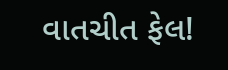વાતચીત ફેલ!